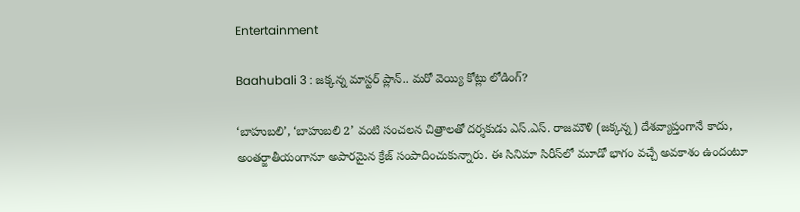Entertainment

Baahubali 3 : జక్కన్న మాస్టర్ ప్లాన్.. మరో వెయ్యి కోట్లు లోడింగ్?

‘బాహుబలి’, ‘బాహుబలి 2’ వంటి సంచలన చిత్రాలతో దర్శకుడు ఎస్.ఎస్. రాజమౌళి (జక్కన్న) దేశవ్యాప్తంగానే కాదు, అంతర్జాతీయంగానూ అపారమైన క్రేజ్ సంపాదించుకున్నారు. ఈ సినిమా సిరీస్‌లో మూడో భాగం వచ్చే అవకాశం ఉందంటూ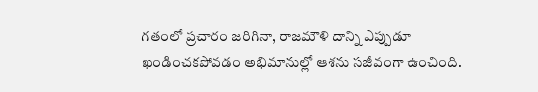గతంలో ప్రచారం జరిగినా, రాజమౌళి దాన్ని ఎప్పుడూ ఖండించకపోవడం అభిమానుల్లో ఆశను సజీవంగా ఉంచింది.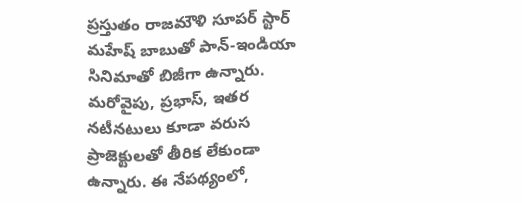ప్రస్తుతం రాజమౌళి సూపర్ స్టార్ మహేష్ బాబుతో పాన్-ఇండియా సినిమాతో బిజీగా ఉన్నారు. మరోవైపు, ప్రభాస్, ఇతర నటీనటులు కూడా వరుస ప్రాజెక్టులతో తీరిక లేకుండా ఉన్నారు. ఈ నేపథ్యంలో,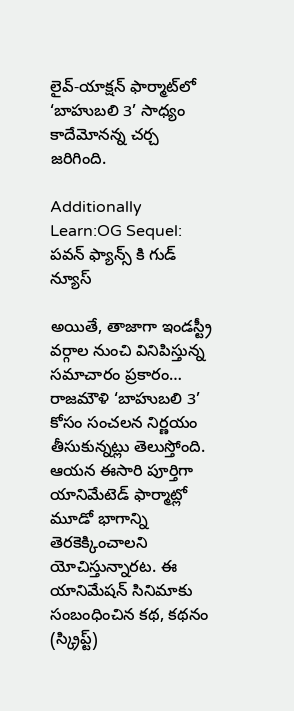లైవ్-యాక్షన్ ఫార్మాట్‌లో ‘బాహుబలి 3’ సాధ్యం కాదేమోనన్న చర్చ జరిగింది.

Additionally Learn:OG Sequel: పవన్ ఫ్యాన్స్ కి గుడ్ న్యూస్

అయితే, తాజాగా ఇండస్ట్రీ వర్గాల నుంచి వినిపిస్తున్న సమాచారం ప్రకారం… రాజమౌళి ‘బాహుబలి 3’ కోసం సంచలన నిర్ణయం తీసుకున్నట్లు తెలుస్తోంది. ఆయన ఈసారి పూర్తిగా యానిమేటెడ్ ఫార్మాట్లో మూడో భాగాన్ని తెరకెక్కించాలని యోచిస్తున్నారట. ఈ యానిమేషన్ సినిమాకు సంబంధించిన కథ, కథనం (స్క్రిప్ట్)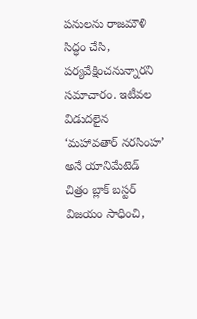పనులను రాజమౌళి సిద్ధం చేసి, పర్యవేక్షించనున్నారని సమాచారం. ఇటీవల విడుదలైన ‘మహావతార్ నరసింహ’ అనే యానిమేటెడ్ చిత్రం బ్లాక్ బస్టర్ విజయం సాధించి,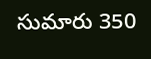సుమారు 350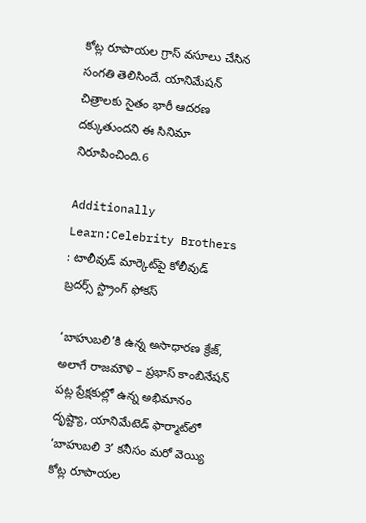కోట్ల రూపాయల గ్రాస్ వసూలు చేసిన సంగతి తెలిసిందే. యానిమేషన్ చిత్రాలకు సైతం భారీ ఆదరణ దక్కుతుందని ఈ సినిమా నిరూపించింది.6

Additionally Learn:Celebrity Brothers : టాలీవుడ్‌ మార్కెట్‌పై కోలీవుడ్ బ్రదర్స్ స్ట్రాంగ్ ఫోకస్

‘బాహుబలి’కి ఉన్న అసాధారణ క్రేజ్, అలాగే రాజమౌళి – ప్రభాస్ కాంబినేషన్ పట్ల ప్రేక్షకుల్లో ఉన్న అభిమానం దృష్ట్యా, యానిమేటెడ్ ఫార్మాట్‌లో ‘బాహుబలి 3’ కనీసం మరో వెయ్యి కోట్ల రూపాయల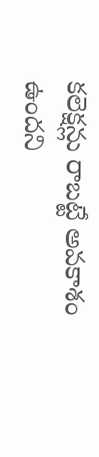కలెక్షన్లు రాబట్టే అవకాశం ఉందని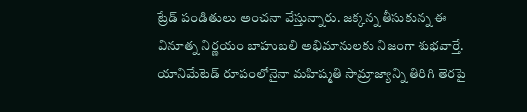ట్రేడ్ పండితులు అంచనా వేస్తున్నారు. జక్కన్న తీసుకున్న ఈ వినూత్న నిర్ణయం బాహుబలి అభిమానులకు నిజంగా శుభవార్తే. యానిమేటెడ్ రూపంలోనైనా మహిష్మతి సామ్రాజ్యాన్ని తిరిగి తెరపై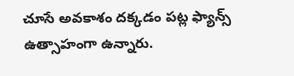చూసే అవకాశం దక్కడం పట్ల ఫ్యాన్స్ ఉత్సాహంగా ఉన్నారు.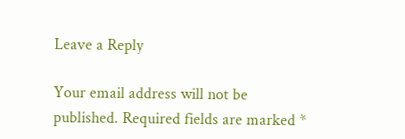Leave a Reply

Your email address will not be published. Required fields are marked *